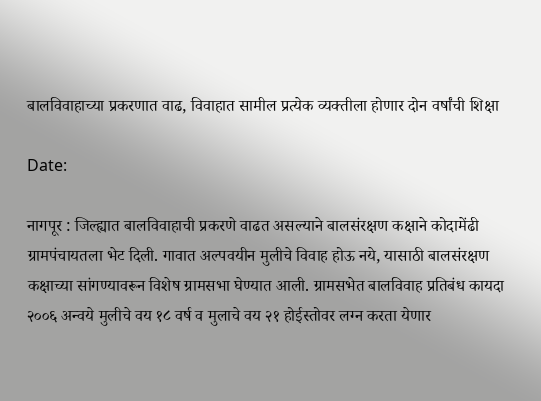बालविवाहाच्या प्रकरणात वाढ, विवाहात सामील प्रत्येक व्यक्तीला होणार दोन वर्षांची शिक्षा

Date:

नागपूर : जिल्ह्यात बालविवाहाची प्रकरणे वाढत असल्याने बालसंरक्षण कक्षाने कोदामेंढी ग्रामपंचायतला भेट दिली. गावात अल्पवयीन मुलीचे विवाह होऊ नये, यासाठी बालसंरक्षण कक्षाच्या सांगण्यावरून विशेष ग्रामसभा घेण्यात आली. ग्रामसभेत बालविवाह प्रतिबंध कायदा २००६ अन्वये मुलीचे वय १८ वर्ष व मुलाचे वय २१ होईस्तोवर लग्न करता येणार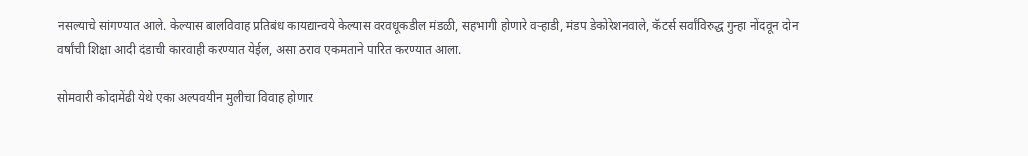नसल्याचे सांगण्यात आले. केल्यास बालविवाह प्रतिबंध कायद्यान्वये केल्यास वरवधूकडील मंडळी, सहभागी होणारे वऱ्हाडी, मंडप डेकोरेशनवाले, कॅटर्स सर्वांविरुद्ध गुन्हा नोंदवून दोन वर्षांची शिक्षा आदी दंडाची कारवाही करण्यात येईल, असा ठराव एकमताने पारित करण्यात आला.

सोमवारी कोदामेंढी येथे एका अल्पवयीन मुलीचा विवाह होणार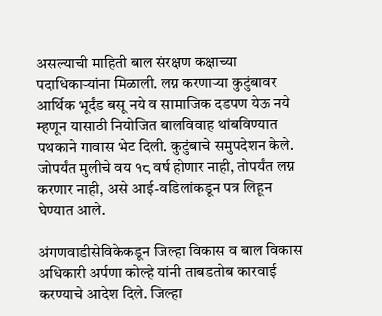असल्याची माहिती बाल संरक्षण कक्षाच्या पदाधिकाऱ्यांना मिळाली. लग्न करणाऱ्या कुटुंबावर आर्थिक भूर्दंड बसू नये व सामाजिक दडपण येऊ नये म्हणून यासाठी नियोजित बालविवाह थांबविण्यात पथकाने गावास भेट दिली. कुटुंबाचे समुपदेशन केले. जोपर्यंत मुलीचे वय १८ वर्ष होणार नाही, तोपर्यंत लग्न करणार नाही, असे आई-वडिलांकडून पत्र लिहून घेण्यात आले.

अंगणवाडीसेविकेकडून जिल्हा विकास व बाल विकास अधिकारी अर्पणा कोल्हे यांनी ताबडतोब कारवाई करण्याचे आदेश दिले. जिल्हा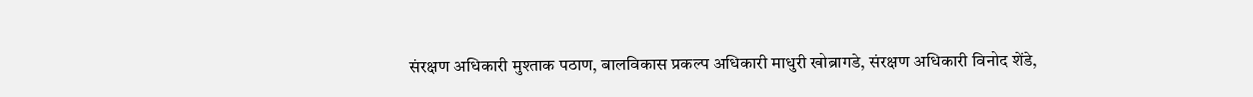संरक्षण अधिकारी मुश्‍ताक पठाण, बालविकास प्रकल्प अधिकारी माधुरी खोब्रागडे, संरक्षण अधिकारी विनोद शेंडे,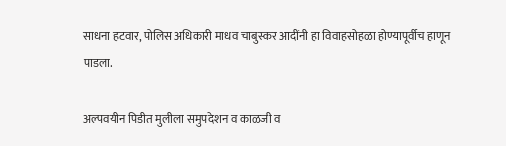साधना हटवार, पोलिस अधिकारी माधव चाबुस्कर आदींनी हा विवाहसोहळा होण्यापूर्वीच हाणून पाडला.

अल्पवयीन पिडीत मुलीला समुपदेशन व काळजी व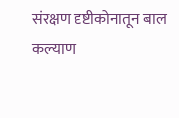संरक्षण दृष्टीकोनातून बाल कल्याण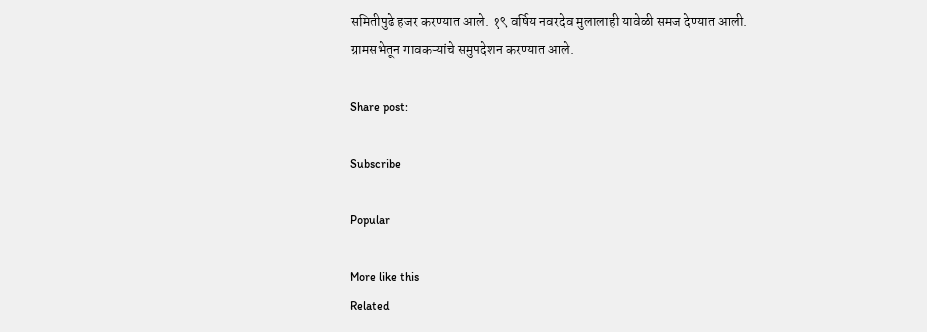समितीपुढे हजर करण्यात आले. १९ वर्षिय नवरदेव मुलालाही यावेळी समज देण्यात आली. ग्रामसभेतून गावकऱ्यांचे समुपदेशन करण्यात आले.

Share post:

Subscribe

Popular

More like this
Related